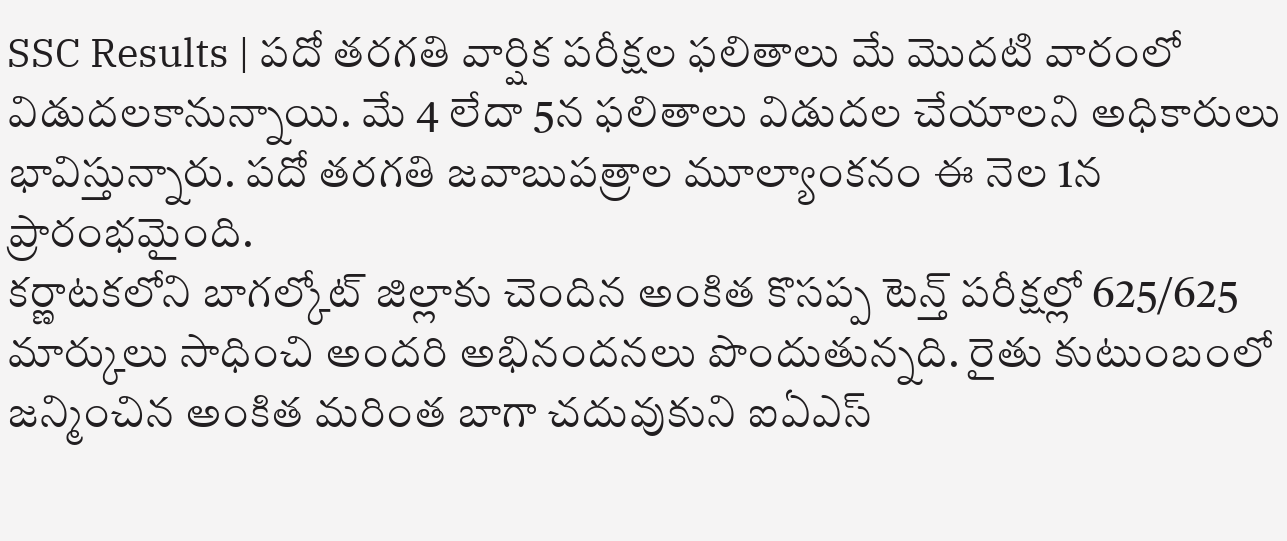SSC Results | పదో తరగతి వార్షిక పరీక్షల ఫలితాలు మే మొదటి వారంలో విడుదలకానున్నాయి. మే 4 లేదా 5న ఫలితాలు విడుదల చేయాలని అధికారులు భావిస్తున్నారు. పదో తరగతి జవాబుపత్రాల మూల్యాంకనం ఈ నెల 1న ప్రారంభమైంది.
కర్ణాటకలోని బాగల్కోట్ జిల్లాకు చెందిన అంకిత కొసప్ప టెన్త్ పరీక్షల్లో 625/625 మార్కులు సాధించి అందరి అభినందనలు పొందుతున్నది. రైతు కుటుంబంలో జన్మించిన అంకిత మరింత బాగా చదువుకుని ఐఏఎస్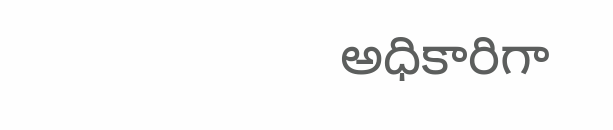అధికారిగా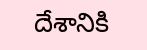దేశానికి